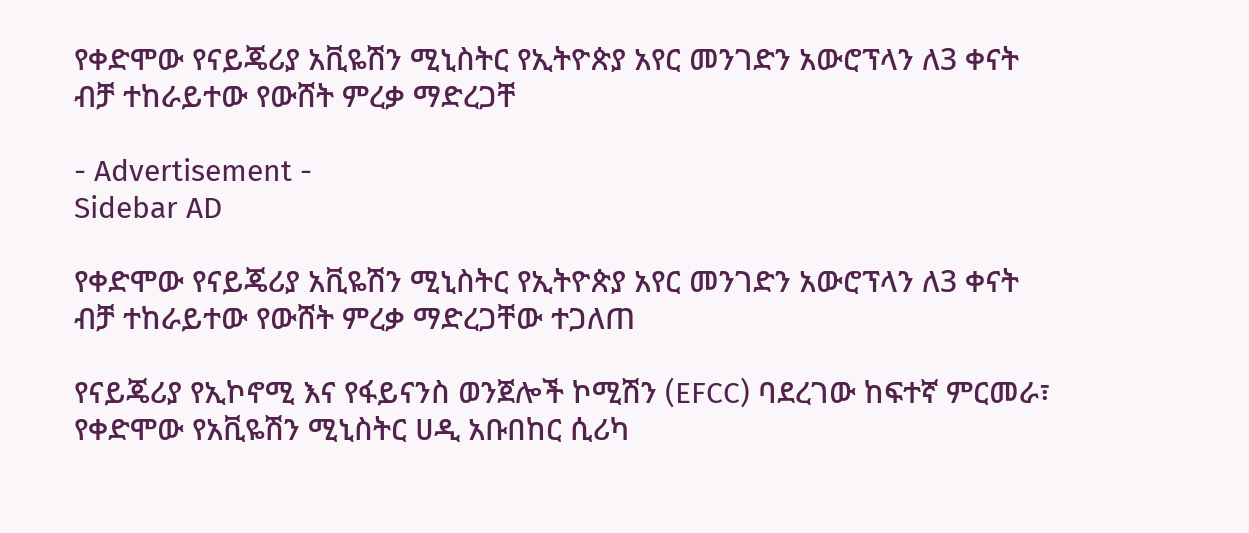የቀድሞው የናይጄሪያ አቪዬሽን ሚኒስትር የኢትዮጵያ አየር መንገድን አውሮፕላን ለ3 ቀናት ብቻ ተከራይተው የውሸት ምረቃ ማድረጋቸ

- Advertisement -
Sidebar AD

የቀድሞው የናይጄሪያ አቪዬሽን ሚኒስትር የኢትዮጵያ አየር መንገድን አውሮፕላን ለ3 ቀናት ብቻ ተከራይተው የውሸት ምረቃ ማድረጋቸው ተጋለጠ

የናይጄሪያ የኢኮኖሚ እና የፋይናንስ ወንጀሎች ኮሚሽን (EFCC) ባደረገው ከፍተኛ ምርመራ፣ የቀድሞው የአቪዬሽን ሚኒስትር ሀዲ አቡበከር ሲሪካ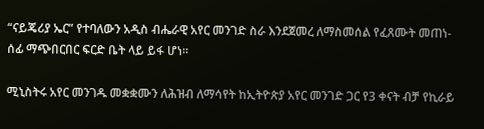“ናይጄሪያ ኤር” የተባለውን አዲስ ብሔራዊ አየር መንገድ ስራ እንደጀመረ ለማስመሰል የፈጸሙት መጠነ-ሰፊ ማጭበርበር ፍርድ ቤት ላይ ይፋ ሆነ።

ሚኒስትሩ አየር መንገዱ መቋቋሙን ለሕዝብ ለማሳየት ከኢትዮጵያ አየር መንገድ ጋር የ3 ቀናት ብቻ የኪራይ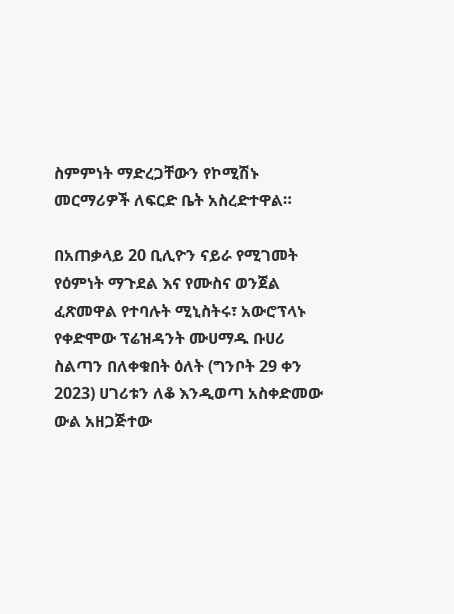ስምምነት ማድረጋቸውን የኮሚሽኑ መርማሪዎች ለፍርድ ቤት አስረድተዋል።

በአጠቃላይ 20 ቢሊዮን ናይራ የሚገመት የዕምነት ማጉደል እና የሙስና ወንጀል ፈጽመዋል የተባሉት ሚኒስትሩ፣ አውሮፕላኑ የቀድሞው ፕሬዝዳንት ሙሀማዱ ቡሀሪ ስልጣን በለቀቁበት ዕለት (ግንቦት 29 ቀን 2023) ሀገሪቱን ለቆ እንዲወጣ አስቀድመው ውል አዘጋጅተው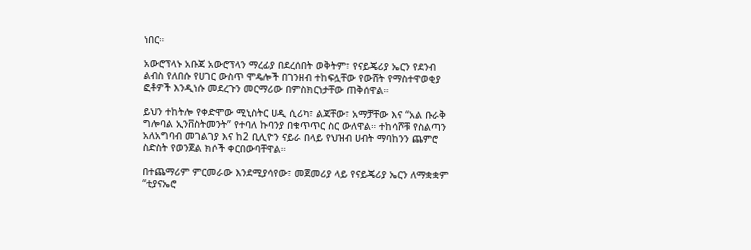ነበር።

አውሮፕላኑ አቡጃ አውሮፕላን ማረፊያ በደረሰበት ወቅትም፣ የናይጄሪያ ኤርን የደንብ ልብስ የለበሱ የሀገር ውስጥ ሞዴሎች በገንዘብ ተከፍሏቸው የውሸት የማስተዋወቂያ ፎቶዎች እንዲነሱ መደረጉን መርማሪው በምስክርነታቸው ጠቅሰዋል።

ይህን ተከትሎ የቀድሞው ሚኒስትር ሀዲ ሲሪካ፣ ልጃቸው፣ አማቻቸው እና “አል ቡራቅ ግሎባል ኢንቨስትመንት” የተባለ ኩባንያ በቁጥጥር ስር ውለዋል። ተከሳሾቹ የስልጣን አለአግባብ መገልገያ እና ከ2 ቢሊዮን ናይራ በላይ የህዝብ ሀብት ማባከንን ጨምሮ ስድስት የወንጀል ክሶች ቀርበውባቸዋል።

በተጨማሪም ምርመራው እንደሚያሳየው፣ መጀመሪያ ላይ የናይጄሪያ ኤርን ለማቋቋም “ቲያናኤሮ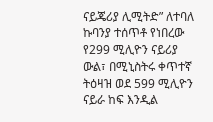ናይጄሪያ ሊሚትድ” ለተባለ ኩባንያ ተሰጥቶ የነበረው የ299 ሚሊዮን ናይሪያ ውል፣ በሚኒስትሩ ቀጥተኛ ትዕዛዝ ወደ 599 ሚሊዮን ናይራ ከፍ እንዲል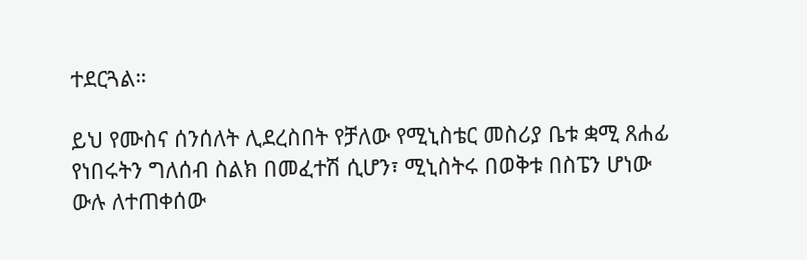ተደርጓል።

ይህ የሙስና ሰንሰለት ሊደረስበት የቻለው የሚኒስቴር መስሪያ ቤቱ ቋሚ ጸሐፊ የነበሩትን ግለሰብ ስልክ በመፈተሽ ሲሆን፣ ሚኒስትሩ በወቅቱ በስፔን ሆነው ውሉ ለተጠቀሰው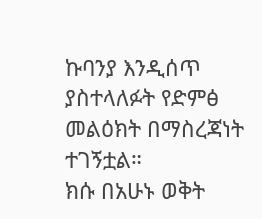ኩባንያ እንዲሰጥ ያስተላለፉት የድምፅ መልዕክት በማስረጃነት ተገኝቷል።
ክሱ በአሁኑ ወቅት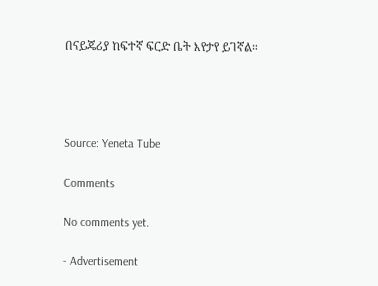በናይጄሪያ ከፍተኛ ፍርድ ቤት እየታየ ይገኛል።




Source: Yeneta Tube

Comments

No comments yet.

- Advertisement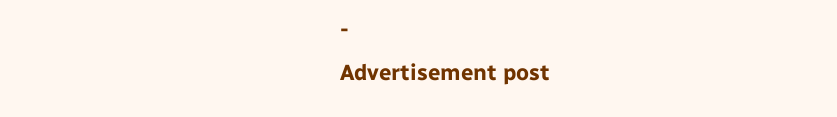-
Advertisement post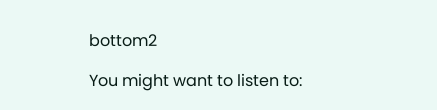bottom2

You might want to listen to: